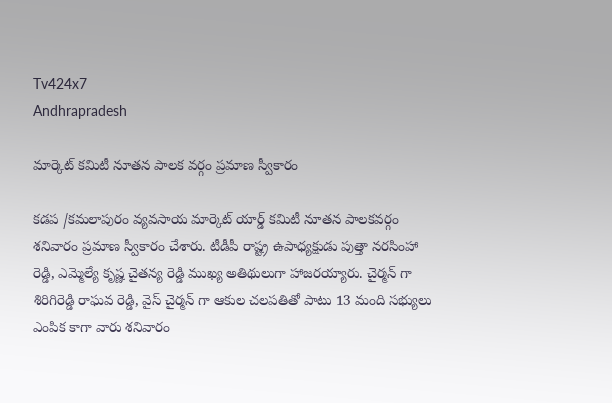Tv424x7
Andhrapradesh

మార్కెట్ కమిటీ నూతన పాలక వర్గం ప్రమాణ స్వీకారం

కడప /కమలాపురం వ్యవసాయ మార్కెట్ యార్డ్ కమిటీ నూతన పాలకవర్గం శనివారం ప్రమాణ స్వీకారం చేశారు. టీడీపీ రాష్ట్ర ఉపాధ్యక్షుడు పుత్తా నరసింహా రెడ్డి, ఎమ్మెల్యే కృష్ణ చైతన్య రెడ్డి ముఖ్య అతిథులుగా హాజరయ్యారు. చైర్మన్ గా శిరిగిరెడ్డి రాఘవ రెడ్డి, వైస్ చైర్మన్ గా ఆకుల చలపతితో పాటు 13 మంది సభ్యులు ఎంపిక కాగా వారు శనివారం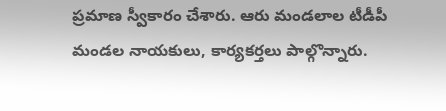ప్రమాణ స్వీకారం చేశారు. ఆరు మండలాల టీడీపీ మండల నాయకులు, కార్యకర్తలు పాల్గొన్నారు.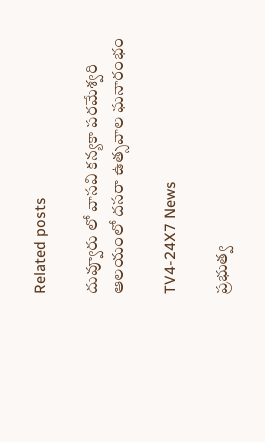Related posts

దువ్వూరు లో వాసవి కన్యకా పరమేశ్వరి ఆలయంలో దసరా ఉత్సవాల ఘనారంభం

TV4-24X7 News

ప్రభుత్వ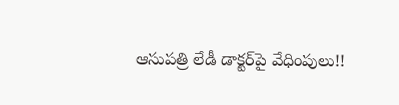ఆసుపత్రి లేడీ డాక్టర్‌పై వేధింపులు!!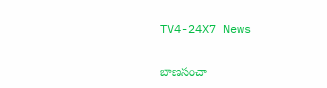TV4-24X7 News

బాణసంచా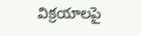విక్రయాలపై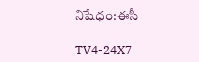నిషేధం:ఈసీ

TV4-24X7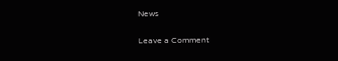News

Leave a Comment